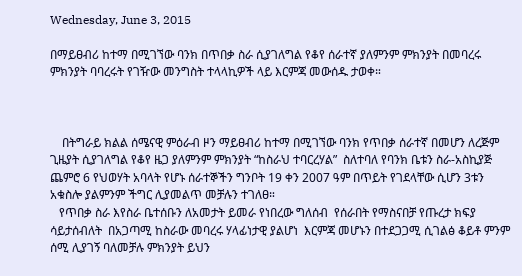Wednesday, June 3, 2015

በማይፀብሪ ከተማ በሚገኘው ባንክ በጥበቃ ስራ ሲያገለግል የቆየ ሰራተኛ ያለምንም ምክንያት በመባረሩ ምክንያት ባባረሩት የገዥው መንግስት ተላላኪዎች ላይ እርምጃ መውሰዱ ታወቀ።



    በትግራይ ክልል ሰሜናዊ ምዕራብ ዞን ማይፀብሪ ከተማ በሚገኘው ባንክ የጥበቃ ሰራተኛ በመሆን ለረጅም ጊዜያት ሲያገለግል የቆየ ዜጋ ያለምንም ምክንያት “ከስራህ ተባርረሃል”  ስለተባለ የባንክ ቤቱን ስራ-አስኪያጅ ጨምሮ 6 የህወሃት አባላት የሆኑ ሰራተኞችን ግንቦት 19 ቀን 2007 ዓም በጥይት የገደላቸው ሲሆን 3ቱን አቁስሎ ያልምንም ችግር ሊያመልጥ መቻሉን ተገለፀ።
   የጥበቃ ስራ እየስራ ቤተሰቡን ለአመታት ይመራ የነበረው ግለሰብ  የሰራበት የማስናበቻ የጡረታ ክፍያ ሳይታሰብለት  በአጋጣሚ ከስራው መባረሩ ሃላፊነታዊ ያልሆነ  እርምጃ መሆኑን በተደጋጋሚ ሲገልፅ ቆይቶ ምንም ሰሚ ሊያገኝ ባለመቻሉ ምክንያት ይህን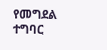የመግደል ተግባር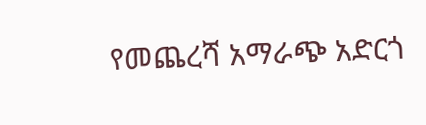የመጨረሻ አማራጭ አድርጎ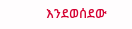እንደወሰደው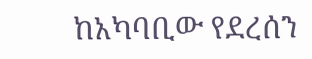ከአካባቢው የደረሰን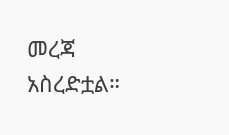መረጃ አስረድቷል።